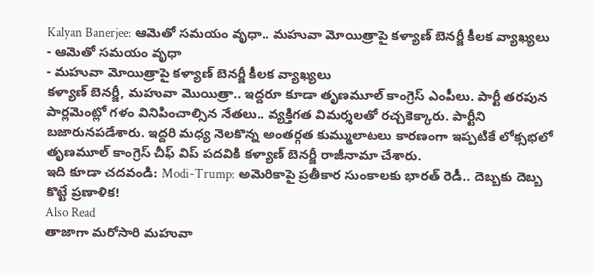Kalyan Banerjee: ఆమెతో సమయం వృధా.. మహువా మోయిత్రాపై కళ్యాణ్ బెనర్జీ కీలక వ్యాఖ్యలు
- ఆమెతో సమయం వృధా
- మహువా మోయిత్రాపై కళ్యాణ్ బెనర్జీ కీలక వ్యాఖ్యలు
కళ్యాణ్ బెనర్జీ, మహువా మొయిత్రా.. ఇద్దరూ కూడా తృణమూల్ కాంగ్రెస్ ఎంపీలు. పార్టీ తరపున పార్లమెంట్లో గళం వినిపించాల్సిన నేతలు.. వ్యక్తిగత విమర్శలతో రచ్చకెక్కారు. పార్టీని బజారునపడేశారు. ఇద్దరి మధ్య నెలకొన్న అంతర్గత కుమ్ములాటలు కారణంగా ఇప్పటికే లోక్సభలో తృణమూల్ కాంగ్రెస్ చీఫ్ విప్ పదవికి కళ్యాణ్ బెనర్జీ రాజీనామా చేశారు.
ఇది కూడా చదవండి: Modi-Trump: అమెరికాపై ప్రతీకార సుంకాలకు భారత్ రెడీ.. దెబ్బకు దెబ్బ కొట్టే ప్రణాళిక!
Also Read
తాజాగా మరోసారి మహువా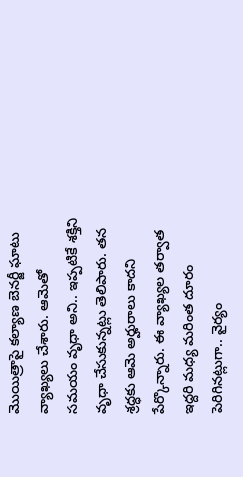మొయిత్రాపై కల్యాణ బెనర్జీ ఘాటు వ్యాఖ్యలు చేశారు. ఆమెతో సమయం వృధా అని.. ఇప్పటికే శక్తిని వృధా చేసుకున్నట్లు తెలిపారు. తన శ్రద్ధకు ఆమె అర్హురాలు కాదని పేర్కొన్నారు. ఈ వ్యాఖ్యల తర్వాత ఇద్దరి మధ్య మరింత దూరం పెరిగినట్లుగా.. వైర్యం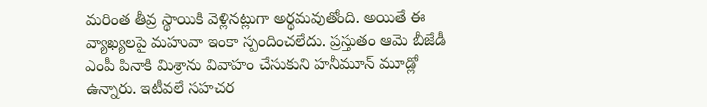మరింత తీవ్ర స్థాయికి వెళ్లినట్లుగా అర్థమవుతోంది. అయితే ఈ వ్యాఖ్యలపై మహువా ఇంకా స్పందించలేదు. ప్రస్తుతం ఆమె బీజేడీ ఎంపీ పినాకి మిశ్రాను వివాహం చేసుకుని హనీమూన్ మూడ్లో ఉన్నారు. ఇటీవలే సహచర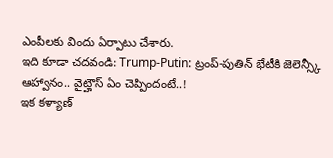ఎంపీలకు విందు ఏర్పాటు చేశారు.
ఇది కూడా చదవండి: Trump-Putin: ట్రంప్-పుతిన్ భేటీకి జెలెన్స్కీ ఆహ్వానం.. వైట్హౌస్ ఏం చెప్పిందంటే..!
ఇక కళ్యాణ్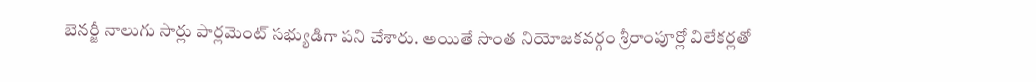బెనర్జీ నాలుగు సార్లు పార్లమెంట్ సభ్యుడిగా పని చేశారు. అయితే సొంత నియోజకవర్గం శ్రీరాంపూర్లో విలేకర్లతో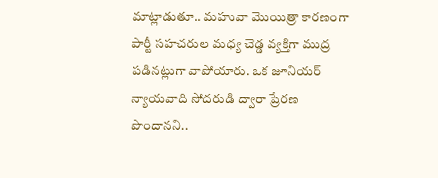మాట్లాడుతూ.. మహువా మొయిత్రా కారణంగా పార్టీ సహచరుల మధ్య చెడ్డ వ్యక్తిగా ముద్ర పడినట్లుగా వాపోయారు. ఒక జూనియర్ న్యాయవాది సోదరుడి ద్వారా ప్రేరణ పొందానని..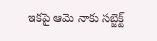ఇకపై ఆమె నాకు సబ్జెక్ట్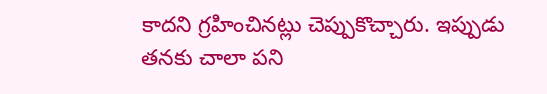కాదని గ్రహించినట్లు చెప్పుకొచ్చారు. ఇప్పుడు తనకు చాలా పని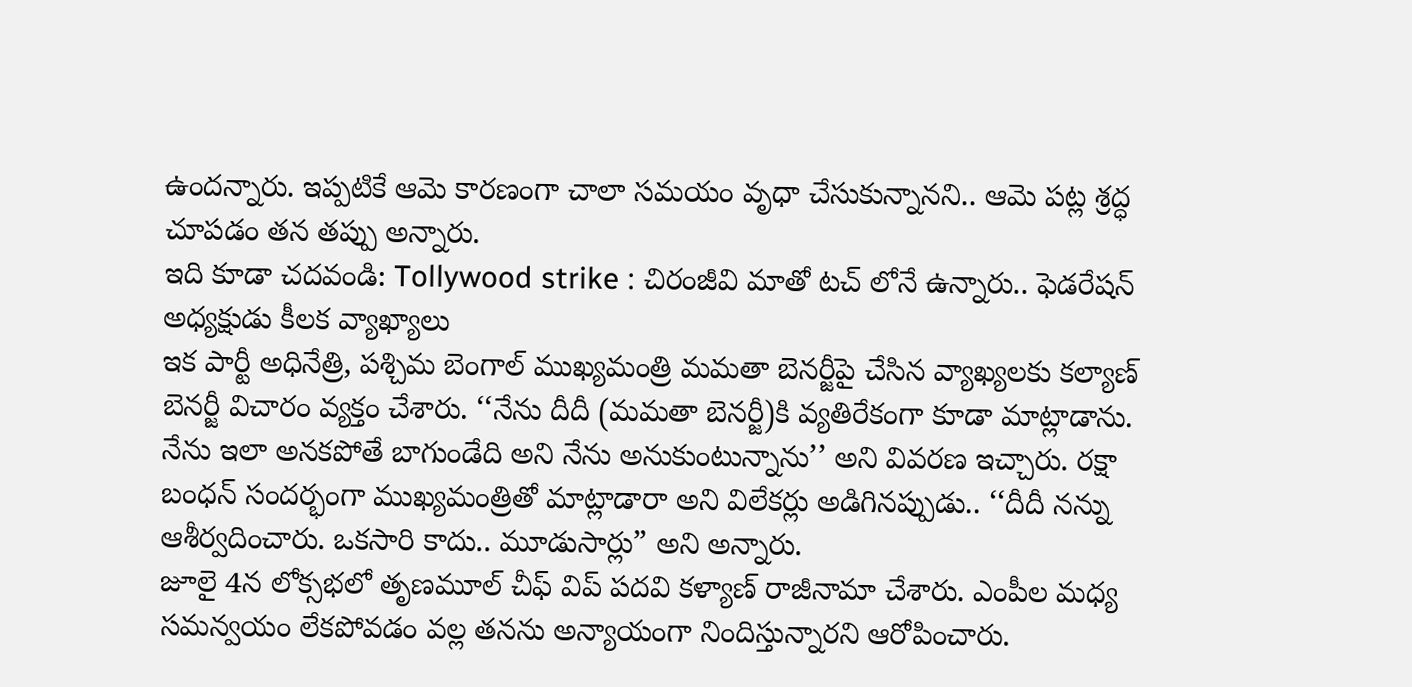ఉందన్నారు. ఇప్పటికే ఆమె కారణంగా చాలా సమయం వృధా చేసుకున్నానని.. ఆమె పట్ల శ్రద్ధ చూపడం తన తప్పు అన్నారు.
ఇది కూడా చదవండి: Tollywood strike : చిరంజీవి మాతో టచ్ లోనే ఉన్నారు.. ఫెడరేషన్ అధ్యక్షుడు కీలక వ్యాఖ్యాలు
ఇక పార్టీ అధినేత్రి, పశ్చిమ బెంగాల్ ముఖ్యమంత్రి మమతా బెనర్జీపై చేసిన వ్యాఖ్యలకు కల్యాణ్ బెనర్జీ విచారం వ్యక్తం చేశారు. ‘‘నేను దీదీ (మమతా బెనర్జీ)కి వ్యతిరేకంగా కూడా మాట్లాడాను. నేను ఇలా అనకపోతే బాగుండేది అని నేను అనుకుంటున్నాను’’ అని వివరణ ఇచ్చారు. రక్షా బంధన్ సందర్భంగా ముఖ్యమంత్రితో మాట్లాడారా అని విలేకర్లు అడిగినప్పుడు.. ‘‘దీదీ నన్ను ఆశీర్వదించారు. ఒకసారి కాదు.. మూడుసార్లు” అని అన్నారు.
జూలై 4న లోక్సభలో తృణమూల్ చీఫ్ విప్ పదవి కళ్యాణ్ రాజీనామా చేశారు. ఎంపీల మధ్య సమన్వయం లేకపోవడం వల్ల తనను అన్యాయంగా నిందిస్తున్నారని ఆరోపించారు.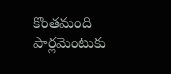కొంతమంది పార్లమెంటుకు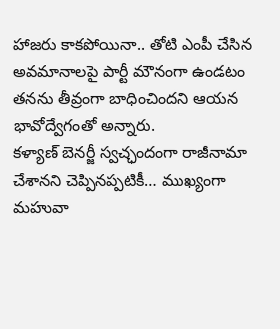హాజరు కాకపోయినా.. తోటి ఎంపీ చేసిన అవమానాలపై పార్టీ మౌనంగా ఉండటం తనను తీవ్రంగా బాధించిందని ఆయన భావోద్వేగంతో అన్నారు.
కళ్యాణ్ బెనర్జీ స్వచ్ఛందంగా రాజీనామా చేశానని చెప్పినప్పటికీ… ముఖ్యంగా మహువా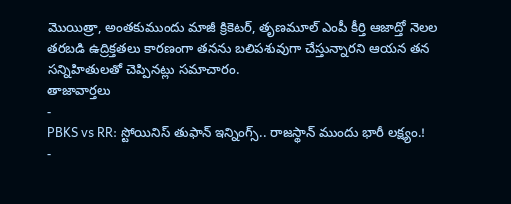మొయిత్రా, అంతకుముందు మాజీ క్రికెటర్, తృణమూల్ ఎంపీ కీర్తి ఆజాద్తో నెలల తరబడి ఉద్రిక్తతలు కారణంగా తనను బలిపశువుగా చేస్తున్నారని ఆయన తన సన్నిహితులతో చెప్పినట్లు సమాచారం.
తాజావార్తలు
-
PBKS vs RR: స్టోయినిస్ తుఫాన్ ఇన్నింగ్స్.. రాజస్థాన్ ముందు భారీ లక్ష్యం.!
-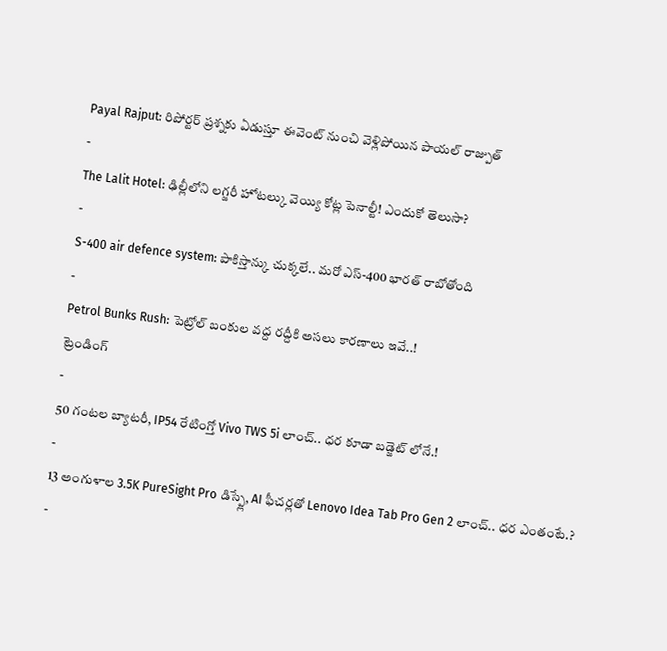Payal Rajput: రిపోర్టర్ ప్రశ్నకు ఏడుస్తూ ఈవెంట్ నుంచి వెళ్లిపోయిన పాయల్ రాజ్పుత్
-
The Lalit Hotel: ఢిల్లీలోని లగ్జరీ హోటల్కు వెయ్యి కోట్ల పెనాల్టీ! ఎందుకో తెలుసా?
-
S-400 air defence system: పాకిస్తాన్కు చుక్కలే.. మరో ఎస్-400 భారత్ రాబోతోంది
-
Petrol Bunks Rush: పెట్రోల్ బంకుల వద్ద రద్దీకి అసలు కారణాలు ఇవే..!
ట్రెండింగ్
-
50 గంటల బ్యాటరీ, IP54 రేటింగ్తో Vivo TWS 5i లాంచ్.. ధర కూడా బడ్జెట్ లోనే.!
-
13 అంగుళాల 3.5K PureSight Pro డిస్ప్లే, AI ఫీచర్లతో Lenovo Idea Tab Pro Gen 2 లాంచ్.. ధర ఎంతంటే.?
-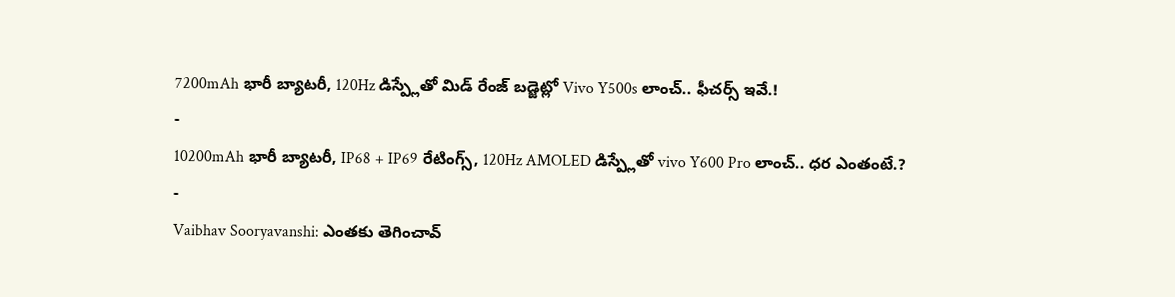7200mAh భారీ బ్యాటరీ, 120Hz డిస్ప్లేతో మిడ్ రేంజ్ బడ్జెట్లో Vivo Y500s లాంచ్.. ఫీచర్స్ ఇవే.!
-
10200mAh భారీ బ్యాటరీ, IP68 + IP69 రేటింగ్స్, 120Hz AMOLED డిస్ప్లేతో vivo Y600 Pro లాంచ్.. ధర ఎంతంటే.?
-
Vaibhav Sooryavanshi: ఎంతకు తెగించావ్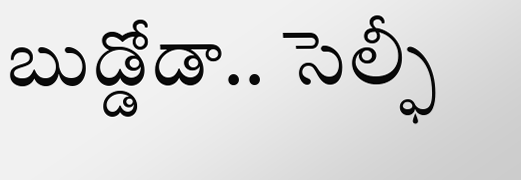బుడ్డోడా.. సెల్ఫీ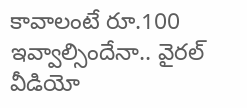కావాలంటే రూ.100 ఇవ్వాల్సిందేనా.. వైరల్ వీడియో